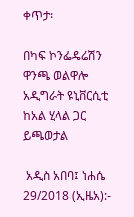ቀጥታ፡

በካፍ ኮንፌዴሬሽን ዋንጫ ወልዋሎ አዲግራት ዩኒቨርሲቲ  ከአል ሂላል ጋር ይጫወታል

 አዲስ አበባ፤ ነሐሴ 29/2018 (ኢዜአ):-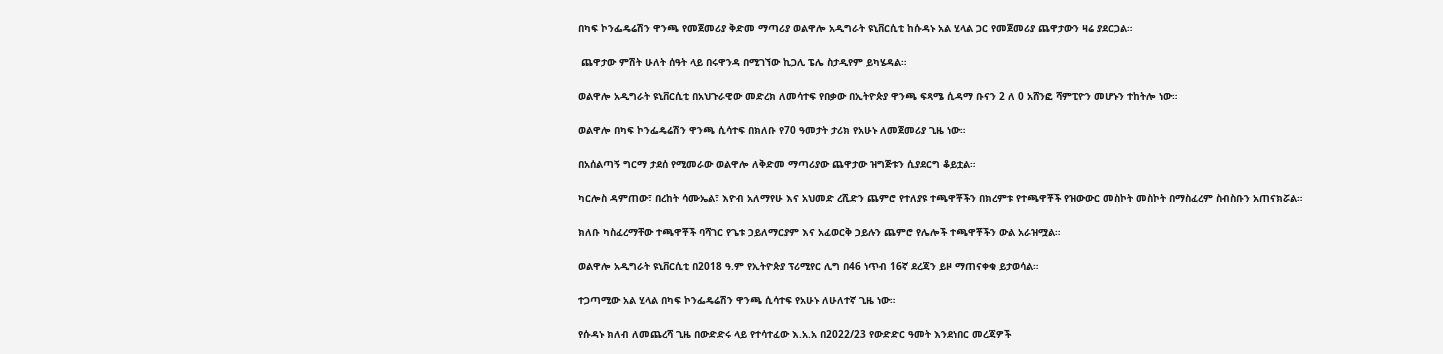በካፍ ኮንፌዴሬሽን ዋንጫ የመጀመሪያ ቅድመ ማጣሪያ ወልዋሎ አዲግራት ዩኒቨርሲቲ ከሱዳኑ አል ሂላል ጋር የመጀመሪያ ጨዋታውን ዛሬ ያደርጋል።

 ጨዋታው ምሽት ሁለት ሰዓት ላይ በሩዋንዳ በሚገኘው ኪጋሊ ፔሌ ስታዲየም ይካሄዳል።

ወልዋሎ አዲግራት ዩኒቨርሲቲ በአህጉራዊው መድረክ ለመሳተፍ የበቃው በኢትዮጵያ ዋንጫ ፍጻሜ ሲዳማ ቡናን 2 ለ 0 አሸንፎ ሻምፒዮን መሆኑን ተከትሎ ነው።

ወልዋሎ በካፍ ኮንፌዴሬሽን ዋንጫ ሲሳተፍ በክለቡ የ70 ዓመታት ታሪክ የአሁኑ ለመጀመሪያ ጊዜ ነው።

በአሰልጣኝ ግርማ ታደሰ የሚመራው ወልዋሎ ለቅድመ ማጣሪያው ጨዋታው ዝግጅቱን ሲያደርግ ቆይቷል።

ካርሎስ ዳምጠው፣ በረከት ሳሙኤል፣ እዮብ አለማየሁ እና አህመድ ረሺድን ጨምሮ የተለያዩ ተጫዋቾችን በክረምቱ የተጫዋቾች የዝውውር መስኮት መስኮት በማስፈረም ስብስቡን አጠናክሯል።

ክለቡ ካስፈረማቸው ተጫዋቾች ባሻገር የጌቱ ኃይለማርያም እና አፈወርቅ ኃይሉን ጨምሮ የሌሎች ተጫዋቾችን ውል አራዝሟል።

ወልዋሎ አዲግራት ዩኒቨርሲቲ በ2018 ዓ.ም የኢትዮጵያ ፕሪሚየር ሊግ በ46 ነጥብ 16ኛ ደረጃን ይዞ ማጠናቀቁ ይታወሳል።

ተጋጣሚው አል ሂላል በካፍ ኮንፌዴሬሽን ዋንጫ ሲሳተፍ የአሁኑ ለሁለተኛ ጊዜ ነው።

የሱዳኑ ክለብ ለመጨረሻ ጊዜ በውድድሩ ላይ የተሳተፈው እ.አ.አ በ2022/23 የውድድር ዓመት እንደነበር መረጃዎች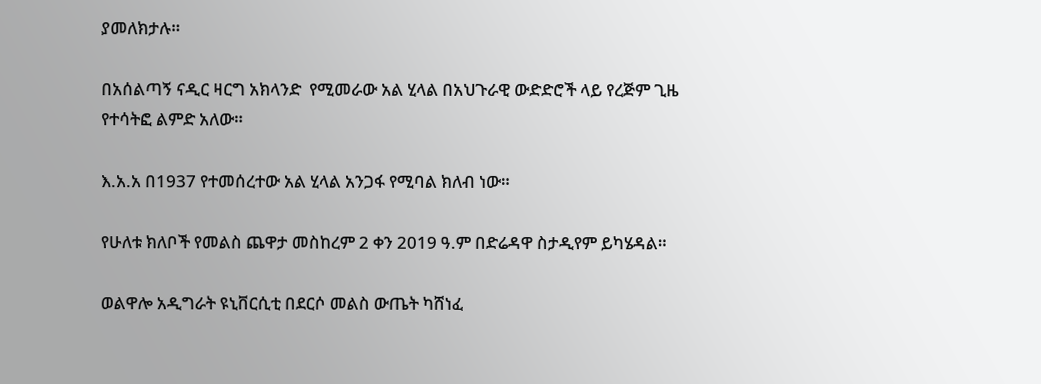ያመለክታሉ።

በአሰልጣኝ ናዲር ዛርግ አክላንድ  የሚመራው አል ሂላል በአህጉራዊ ውድድሮች ላይ የረጅም ጊዜ የተሳትፎ ልምድ አለው።

እ.አ.አ በ1937 የተመሰረተው አል ሂላል አንጋፋ የሚባል ክለብ ነው።

የሁለቱ ክለቦች የመልስ ጨዋታ መስከረም 2 ቀን 2019 ዓ.ም በድሬዳዋ ስታዲየም ይካሄዳል።

ወልዋሎ አዲግራት ዩኒቨርሲቲ በደርሶ መልስ ውጤት ካሸነፈ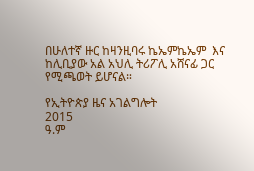በሁለተኛ ዙር ከዛንዚባሩ ኬኤምኬኤም  እና ከሊቢያው አል አህሊ ትሪፖሊ አሸናፊ ጋር የሚጫወት ይሆናል።

የኢትዮጵያ ዜና አገልግሎት
2015
ዓ.ም